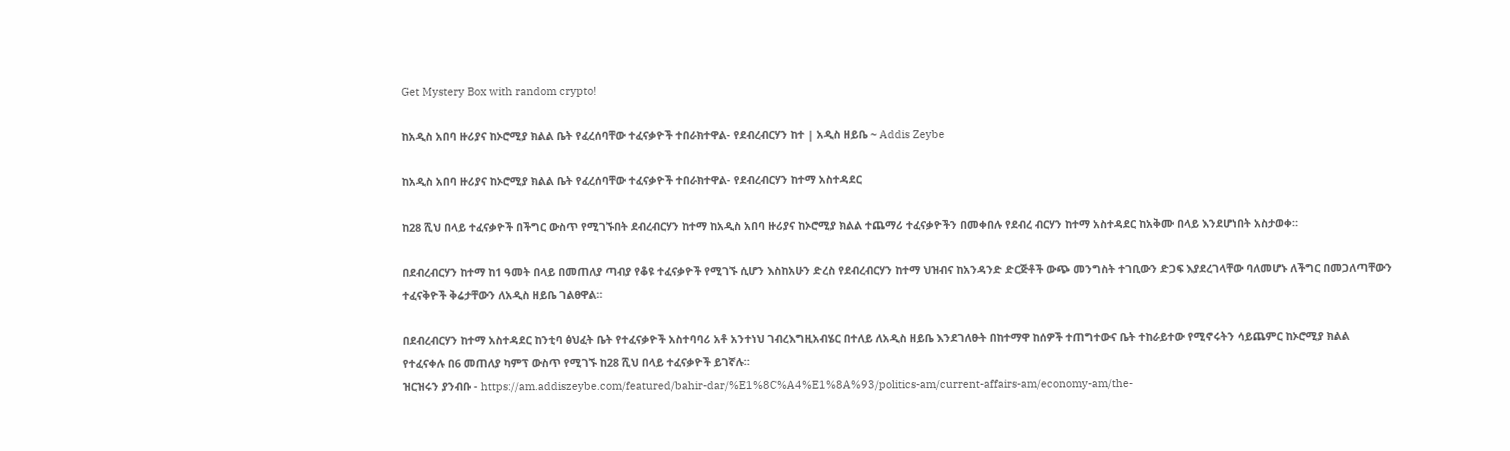Get Mystery Box with random crypto!

ከአዲስ አበባ ዙሪያና ከኦሮሚያ ክልል ቤት የፈረሰባቸው ተፈናቃዮች ተበራክተዋል- የደብረብርሃን ከተ | አዲስ ዘይቤ ~ Addis Zeybe

ከአዲስ አበባ ዙሪያና ከኦሮሚያ ክልል ቤት የፈረሰባቸው ተፈናቃዮች ተበራክተዋል- የደብረብርሃን ከተማ አስተዳደር

ከ28 ሺህ በላይ ተፈናቃዮች በችግር ውስጥ የሚገኙበት ደብረብርሃን ከተማ ከአዲስ አበባ ዙሪያና ከኦሮሚያ ክልል ተጨማሪ ተፈናቃዮችን በመቀበሉ የደብረ ብርሃን ከተማ አስተዳደር ከአቅሙ በላይ እንደሆነበት አስታወቀ።

በደብረብርሃን ከተማ ከ1 ዓመት በላይ በመጠለያ ጣብያ የቆዩ ተፈናቃዮች የሚገኙ ሲሆን እስከአሁን ድረስ የደብረብርሃን ከተማ ህዝብና ከአንዳንድ ድርጅቶች ውጭ መንግስት ተገቢውን ድጋፍ እያደረገላቸው ባለመሆኑ ለችግር በመጋለጣቸውን ተፈናቅዮች ቅሬታቸውን ለአዲስ ዘይቤ ገልፀዋል።

በደብረብርሃን ከተማ አስተዳደር ከንቲባ ፅህፈት ቤት የተፈናቃዮች አስተባባሪ አቶ አንተነህ ገብረእግዚአብሄር በተለይ ለአዲስ ዘይቤ እንደገለፁት በከተማዋ ከሰዎች ተጠግተውና ቤት ተከራይተው የሚኖሩትን ሳይጨምር ከኦሮሚያ ክልል የተፈናቀሉ በ6 መጠለያ ካምፕ ውስጥ የሚገኙ ከ28 ሺህ በላይ ተፈናቃዮች ይገኛሉ።
ዝርዝሩን ያንብቡ - https://am.addiszeybe.com/featured/bahir-dar/%E1%8C%A4%E1%8A%93/politics-am/current-affairs-am/economy-am/the-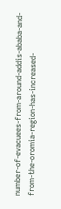number-of-evacuees-from-around-addis-ababa-and-from-the-oromia-region-has-increased-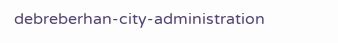debreberhan-city-administration